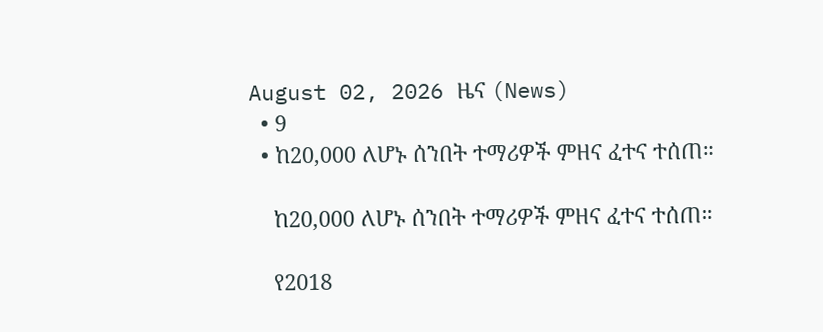August 02, 2026 ዜና (News)
  • 9
  • ከ20,000 ለሆኑ ሰንበት ተማሪዎች ምዘና ፈተና ተሰጠ።

    ከ20,000 ለሆኑ ሰንበት ተማሪዎች ምዘና ፈተና ተሰጠ።

    የ2018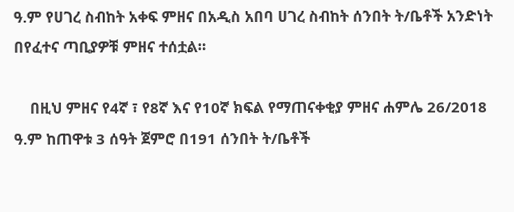ዓ.ም የሀገረ ስብከት አቀፍ ምዘና በአዲስ አበባ ሀገረ ስብከት ሰንበት ት/ቤቶች አንድነት በየፈተና ጣቢያዎቹ ምዘና ተሰቷል።

    በዚህ ምዘና የ4ኛ ፣ የ8ኛ እና የ10ኛ ክፍል የማጠናቀቂያ ምዘና ሐምሌ 26/2018 ዓ.ም ከጠዋቱ 3 ሰዓት ጀምሮ በ191 ሰንበት ት/ቤቶች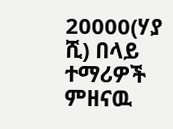20000(ሃያ ሺ) በላይ ተማሪዎች ምዘናዉ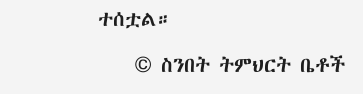ተሰቷል።

    © ስንበት ትምህርት ቤቶች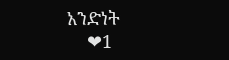አንድነት
    ❤1